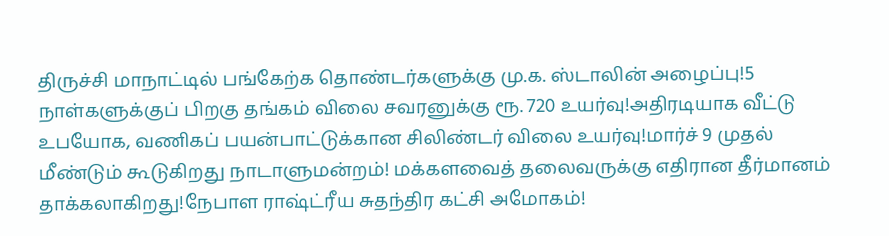திருச்சி மாநாட்டில் பங்கேற்க தொண்டர்களுக்கு மு.க. ஸ்டாலின் அழைப்பு!5 நாள்களுக்குப் பிறகு தங்கம் விலை சவரனுக்கு ரூ. 720 உயர்வு!அதிரடியாக வீட்டு உபயோக, வணிகப் பயன்பாட்டுக்கான சிலிண்டர் விலை உயர்வு!மார்ச் 9 முதல் மீண்டும் கூடுகிறது நாடாளுமன்றம்! மக்களவைத் தலைவருக்கு எதிரான தீர்மானம் தாக்கலாகிறது!நேபாள ராஷ்ட்ரீய சுதந்திர கட்சி அமோகம்!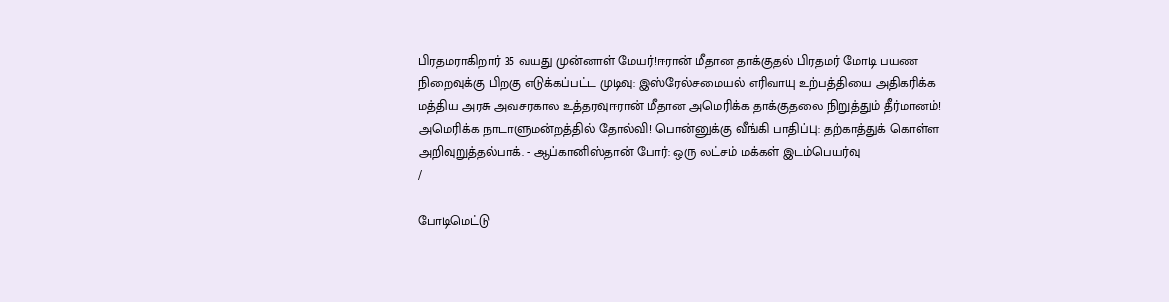பிரதமராகிறார் 35 வயது முன்னாள் மேயர்!ஈரான் மீதான தாக்குதல் பிரதமர் மோடி பயண நிறைவுக்கு பிறகு எடுக்கப்பட்ட முடிவு: இஸ்ரேல்சமையல் எரிவாயு உற்பத்தியை அதிகரிக்க மத்திய அரசு அவசரகால உத்தரவுஈரான் மீதான அமெரிக்க தாக்குதலை நிறுத்தும் தீர்மானம்! அமெரிக்க நாடாளுமன்றத்தில் தோல்வி! பொன்னுக்கு வீங்கி பாதிப்பு: தற்காத்துக் கொள்ள அறிவுறுத்தல்பாக். - ஆப்கானிஸ்தான் போர்: ஒரு லட்சம் மக்கள் இடம்பெயர்வு
/

போடிமெட்டு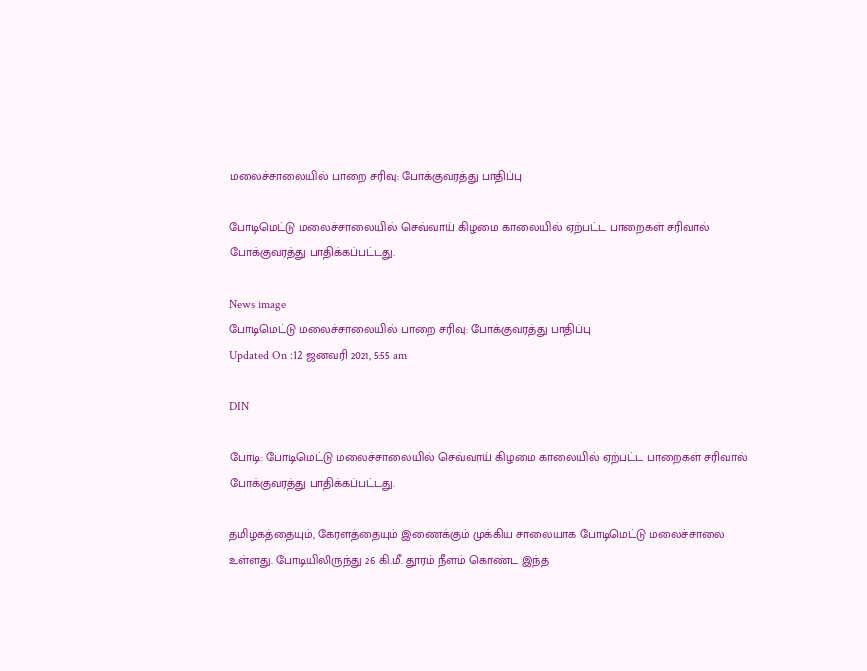மலைச்சாலையில் பாறை சரிவு: போக்குவரத்து பாதிப்பு

போடிமெட்டு மலைச்சாலையில் செவ்வாய் கிழமை காலையில் ஏற்பட்ட பாறைகள் சரிவால் போக்குவரத்து பாதிக்கப்பட்டது.

News image
போடிமெட்டு மலைச்சாலையில் பாறை சரிவு: போக்குவரத்து பாதிப்பு
Updated On :12 ஜனவரி 2021, 5:55 am

DIN

போடி: போடிமெட்டு மலைச்சாலையில் செவ்வாய் கிழமை காலையில் ஏற்பட்ட பாறைகள் சரிவால் போக்குவரத்து பாதிக்கப்பட்டது.

தமிழகத்தையும், கேரளத்தையும் இணைக்கும் முக்கிய சாலையாக போடிமெட்டு மலைச்சாலை உள்ளது. போடியிலிருந்து 26 கி.மீ. தூரம் நீளம் கொண்ட இந்த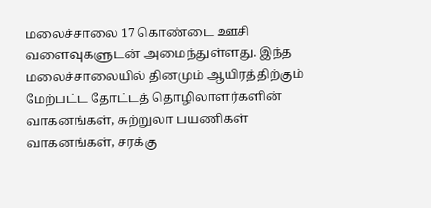மலைச்சாலை 17 கொண்டை ஊசி வளைவுகளுடன் அமைந்துள்ளது. இந்த மலைச்சாலையில் தினமும் ஆயிரத்திற்கும் மேற்பட்ட தோட்டத் தொழிலாளர்களின் வாகனங்கள், சுற்றுலா பயணிகள் வாகனங்கள், சரக்கு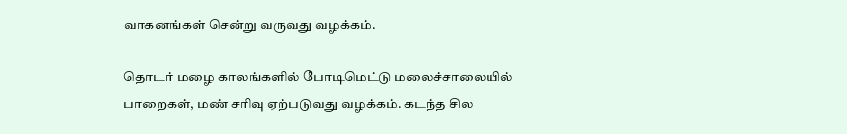வாகனங்கள் சென்று வருவது வழக்கம்.

தொடர் மழை காலங்களில் போடிமெட்டு மலைச்சாலையில் பாறைகள், மண் சரிவு ஏற்படுவது வழக்கம். கடந்த சில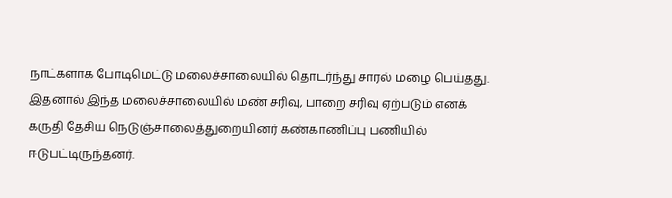நாட்களாக போடிமெட்டு மலைச்சாலையில் தொடர்ந்து சாரல் மழை பெய்தது. இதனால் இந்த மலைச்சாலையில் மண் சரிவு, பாறை சரிவு ஏற்படும் எனக் கருதி தேசிய நெடுஞ்சாலைத்துறையினர் கண்காணிப்பு பணியில் ஈடுபட்டிருந்தனர்.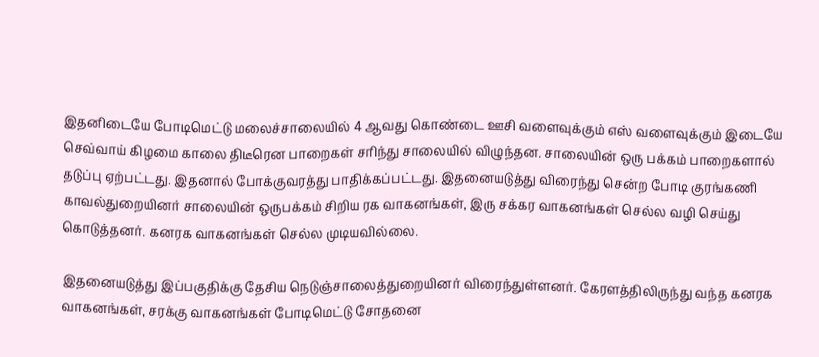இதனிடையே போடிமெட்டு மலைச்சாலையில் 4 ஆவது கொண்டை ஊசி வளைவுக்கும் எஸ் வளைவுக்கும் இடையே செவ்வாய் கிழமை காலை திடீரென பாறைகள் சரிந்து சாலையில் விழுந்தன. சாலையின் ஒரு பக்கம் பாறைகளால் தடுப்பு ஏற்பட்டது. இதனால் போக்குவரத்து பாதிக்கப்பட்டது. இதனையடுத்து விரைந்து சென்ற போடி குரங்கணி காவல்துறையினர் சாலையின் ஒருபக்கம் சிறிய ரக வாகனங்கள், இரு சக்கர வாகனங்கள் செல்ல வழி செய்து கொடுத்தனர். கனரக வாகனங்கள் செல்ல முடியவில்லை.

இதனையடுத்து இப்பகுதிக்கு தேசிய நெடுஞ்சாலைத்துறையினர் விரைந்துள்ளனர். கேரளத்திலிருந்து வந்த கனரக வாகனங்கள், சரக்கு வாகனங்கள் போடிமெட்டு சோதனை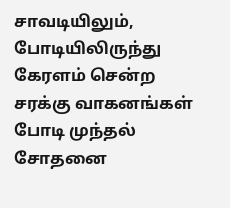சாவடியிலும், போடியிலிருந்து கேரளம் சென்ற சரக்கு வாகனங்கள் போடி முந்தல் சோதனை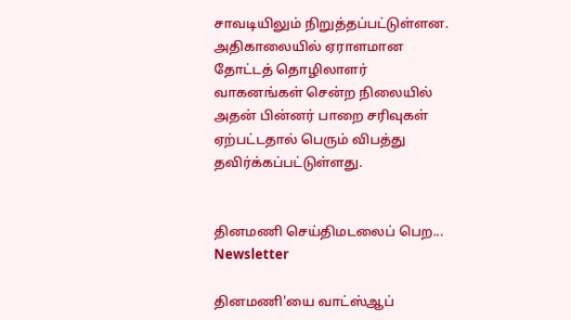சாவடியிலும் நிறுத்தப்பட்டுள்ளன. அதிகாலையில் ஏராளமான தோட்டத் தொழிலாளர் வாகனங்கள் சென்ற நிலையில் அதன் பின்னர் பாறை சரிவுகள் ஏற்பட்டதால் பெரும் விபத்து தவிர்க்கப்பட்டுள்ளது.


தினமணி செய்திமடலைப் பெற... Newsletter

தினமணி'யை வாட்ஸ்ஆப்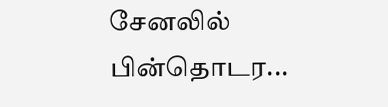சேனலில் பின்தொடர...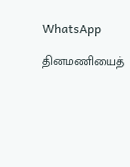WhatsApp

தினமணியைத்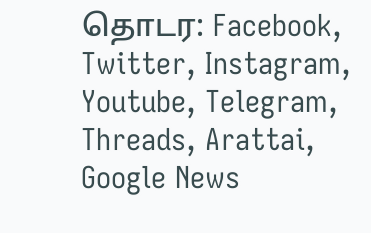தொடர: Facebook, Twitter, Instagram, Youtube, Telegram, Threads, Arattai, Google News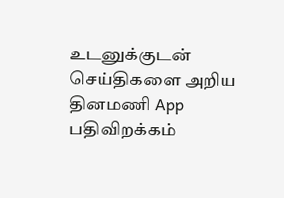உடனுக்குடன் செய்திகளை அறிய தினமணி App பதிவிறக்கம்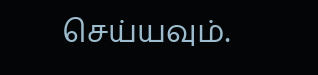செய்யவும்.